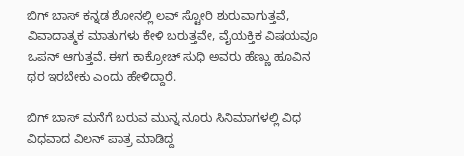ಬಿಗ್‌ ಬಾಸ್‌ ಕನ್ನಡ ಶೋನಲ್ಲಿ ಲವ್‌ ಸ್ಟೋರಿ ಶುರುವಾಗುತ್ತವೆ, ವಿವಾದಾತ್ಮಕ ಮಾತುಗಳು ಕೇಳಿ ಬರುತ್ತವೇ, ವೈಯಕ್ತಿಕ ವಿಷಯವೂ ಒಪನ್‌ ಆಗುತ್ತವೆ. ಈಗ ಕಾಕ್ರೋಚ್‌ ಸುಧಿ ಅವರು ಹೆಣ್ಣು ಹೂವಿನ ಥರ ಇರಬೇಕು ಎಂದು ಹೇಳಿದ್ದಾರೆ.

ಬಿಗ್‌ ಬಾಸ್‌ ಮನೆಗೆ ಬರುವ ಮುನ್ನ ನೂರು ಸಿನಿಮಾಗಳಲ್ಲಿ ವಿಧ ವಿಧವಾದ ವಿಲನ್‌ ಪಾತ್ರ ಮಾಡಿದ್ದ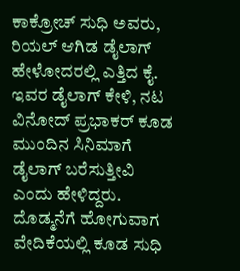ಕಾಕ್ರೋಚ್‌ ಸುಧಿ ಅವರು, ರಿಯಲ್‌ ಆಗಿಡ ಡೈಲಾಗ್‌ ಹೇಳೋದರಲ್ಲಿ ಎತ್ತಿದ ಕೈ. ಇವರ ಡೈಲಾಗ್‌ ಕೇಳಿ, ನಟ ವಿನೋದ್‌ ಪ್ರಭಾಕರ್‌ ಕೂಡ ಮುಂದಿನ ಸಿನಿಮಾಗೆ ಡೈಲಾಗ್‌ ಬರೆಸುತ್ತೀವಿ ಎಂದು ಹೇಳಿದ್ದರು. ದೊಡ್ಮನೆಗೆ ಹೋಗುವಾಗ ವೇದಿಕೆಯಲ್ಲಿ ಕೂಡ ಸುಧಿ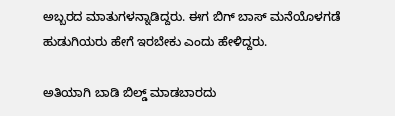ಅಬ್ಬರದ ಮಾತುಗಳನ್ನಾಡಿದ್ದರು. ಈಗ ಬಿಗ್‌ ಬಾಸ್‌ ಮನೆಯೊಳಗಡೆ ಹುಡುಗಿಯರು ಹೇಗೆ ಇರಬೇಕು ಎಂದು ಹೇಳಿದ್ದರು.

ಅತಿಯಾಗಿ ಬಾಡಿ ಬಿಲ್ಡ್‌ ಮಾಡಬಾರದು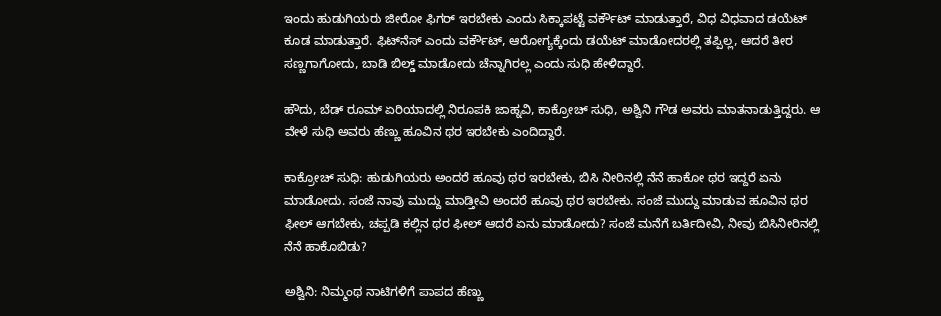ಇಂದು ಹುಡುಗಿಯರು ಜೀರೋ ಫಿಗರ್‌ ಇರಬೇಕು ಎಂದು ಸಿಕ್ಕಾಪಟ್ಟೆ ವರ್ಕೌಟ್‌ ಮಾಡುತ್ತಾರೆ, ವಿಧ ವಿಧವಾದ ಡಯೆಟ್‌ ಕೂಡ ಮಾಡುತ್ತಾರೆ. ಫಿಟ್‌ನೆಸ್‌ ಎಂದು ವರ್ಕೌಟ್‌, ಆರೋಗ್ಯಕ್ಕೆಂದು ಡಯೆಟ್‌ ಮಾಡೋದರಲ್ಲಿ ತಪ್ಪಿಲ್ಲ, ಆದರೆ ತೀರ ಸಣ್ಣಗಾಗೋದು, ಬಾಡಿ ಬಿಲ್ಡ್‌ ಮಾಡೋದು ಚೆನ್ನಾಗಿರಲ್ಲ ಎಂದು ಸುಧಿ ಹೇಳಿದ್ದಾರೆ.

ಹೌದು, ಬೆಡ್‌ ರೂಮ್‌ ಏರಿಯಾದಲ್ಲಿ ನಿರೂಪಕಿ ಜಾಹ್ನವಿ, ಕಾಕ್ರೋಚ್‌ ಸುಧಿ, ಅಶ್ವಿನಿ ಗೌಡ ಅವರು ಮಾತನಾಡುತ್ತಿದ್ದರು. ಆ ವೇಳೆ ಸುಧಿ ಅವರು ಹೆಣ್ಣು ಹೂವಿನ ಥರ ಇರಬೇಕು ಎಂದಿದ್ದಾರೆ.

ಕಾಕ್ರೋಚ್‌ ಸುಧಿ: ಹುಡುಗಿಯರು ಅಂದರೆ ಹೂವು ಥರ ಇರಬೇಕು, ಬಿಸಿ ನೀರಿನಲ್ಲಿ ನೆನೆ ಹಾಕೋ ಥರ ಇದ್ದರೆ ಏನು ಮಾಡೋದು. ಸಂಜೆ ನಾವು ಮುದ್ದು ಮಾಡ್ತೀವಿ ಅಂದರೆ ಹೂವು ಥರ ಇರಬೇಕು. ಸಂಜೆ ಮುದ್ದು ಮಾಡುವ ಹೂವಿನ ಥರ ಫೀಲ್‌ ಆಗಬೇಕು, ಚಪ್ಪಡಿ ಕಲ್ಲಿನ ಥರ ಫೀಲ್‌ ಆದರೆ ಏನು ಮಾಡೋದು? ಸಂಜೆ ಮನೆಗೆ ಬರ್ತಿದೀವಿ, ನೀವು ಬಿಸಿನೀರಿನಲ್ಲಿ ನೆನೆ ಹಾಕೊಬಿಡು?

ಅಶ್ವಿನಿ: ನಿಮ್ಮಂಥ ನಾಟಿಗಳಿಗೆ ಪಾಪದ ಹೆಣ್ಣು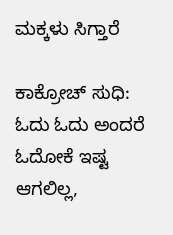ಮಕ್ಕಳು ಸಿಗ್ತಾರೆ

ಕಾಕ್ರೋಚ್‌ ಸುಧಿ: ಓದು ಓದು ಅಂದರೆ ಓದೋಕೆ ಇಷ್ಟ ಆಗಲಿಲ್ಲ,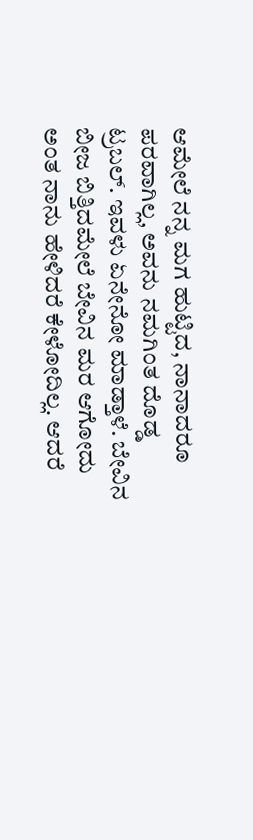ಆಮೇಲೆ ನನ್ನ ಮಗ ಹುಟ್ಟಿದ, ನಾನಾದರೂ ಪರವಾಗಿಲ್ಲ, ಅವನು ನಮಗಿಂತ‌ ದೊಡ್ಡ ಟ್ರಬಲ್. ಇವಳು ಏನೇನೋ ಮಾಡ್ತಾಳೆ. ಬೇವಿನ ಬೀಜ ಬಿತ್ತಿದಮೇಲೆ ಬೇವಿನ ಮರ ಆಗೋದು ಅಂತ ನಾನು ಹೇಳಿದರೆ ಕೇಳೋದಿಲ್ಲ. ಆದರೆ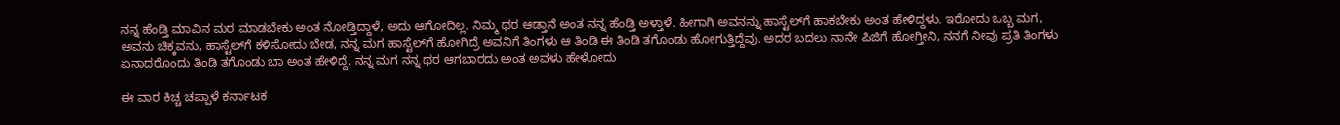ನನ್ನ ಹೆಂಡ್ತಿ ಮಾವಿನ ಮರ ಮಾಡಬೇಕು ಅಂತ ನೋಡ್ತಿದ್ದಾಳೆ, ಅದು ಆಗೋದಿಲ್ಲ. ನಿಮ್ಮ ಥರ ಆಡ್ತಾನೆ ಅಂತ ನನ್ನ ಹೆಂಡ್ತಿ ಅಳ್ತಾಳೆ. ಹೀಗಾಗಿ ಅವನನ್ನು ಹಾಸ್ಟೆಲ್‌ಗೆ ಹಾಕಬೇಕು ಅಂತ ಹೇಳಿದ್ದಳು. ಇರೋದು ಒಬ್ಬ ಮಗ, ಅವನು ಚಿಕ್ಕವನು, ಹಾಸ್ಟೆಲ್‌ಗೆ ಕಳಿಸೋದು ಬೇಡ, ನನ್ನ ಮಗ ಹಾಸ್ಟೆಲ್‌ಗೆ ಹೋಗಿದ್ರೆ ಅವನಿಗೆ ತಿಂಗಳು ಆ ತಿಂಡಿ ಈ ತಿಂಡಿ ತಗೊಂಡು ಹೋಗುತ್ತಿದ್ದೆವು. ಅದರ ಬದಲು ನಾನೇ ಪಿಜಿಗೆ ಹೋಗ್ತೀನಿ, ನನಗೆ ನೀವು ಪ್ರತಿ ತಿಂಗಳು ಏನಾದರೊಂದು ತಿಂಡಿ ತಗೊಂಡು ಬಾ ಅಂತ ಹೇಳಿದ್ದೆ. ನನ್ನ ಮಗ ನನ್ನ ಥರ ಆಗಬಾರದು ಅಂತ ಅವಳು ಹೇಳೋದು

ಈ ವಾರ ಕಿಚ್ಚ ಚಪ್ಪಾಳೆ ಕರ್ನಾಟಕ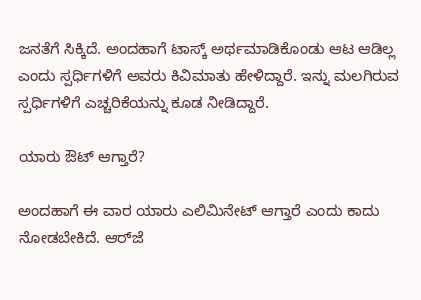ಜನತೆಗೆ ಸಿಕ್ಕಿದೆ. ಅಂದಹಾಗೆ ಟಾಸ್ಕ್‌ ಅರ್ಥಮಾಡಿಕೊಂಡು ಆಟ ಆಡಿಲ್ಲ ಎಂದು ಸ್ಪರ್ಧಿಗಳಿಗೆ ಅವರು ಕಿವಿಮಾತು ಹೇಳಿದ್ದಾರೆ. ಇನ್ನು ಮಲಗಿರುವ ಸ್ಪರ್ಧಿಗಳಿಗೆ ಎಚ್ಚರಿಕೆಯನ್ನು ಕೂಡ ನೀಡಿದ್ದಾರೆ.

ಯಾರು ಔಟ್‌ ಆಗ್ತಾರೆ?

ಅಂದಹಾಗೆ ಈ ವಾರ ಯಾರು ಎಲಿಮಿನೇಟ್‌ ಆಗ್ತಾರೆ ಎಂದು ಕಾದು ನೋಡಬೇಕಿದೆ. ಆರ್‌ಜೆ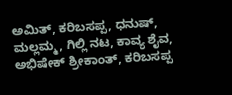ಅಮಿತ್‌, ಕರಿಬಸಪ್ಪ, ಧನುಷ್‌, ಮಲ್ಲಮ್ಮ, ಗಿಲ್ಲಿ ನಟ, ಕಾವ್ಯ ಶೈವ, ಅಭಿಷೇಕ್‌ ಶ್ರೀಕಾಂತ್‌, ಕರಿಬಸಪ್ಪ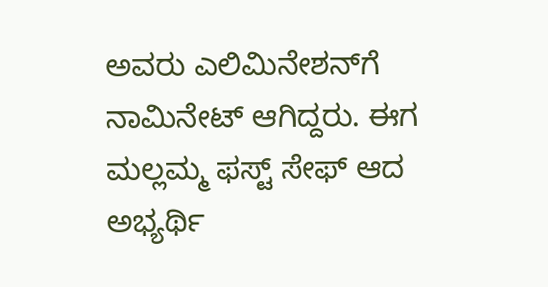ಅವರು ಎಲಿಮಿನೇಶನ್‌ಗೆ ನಾಮಿನೇಟ್‌ ಆಗಿದ್ದರು. ಈಗ ಮಲ್ಲಮ್ಮ ಫಸ್ಟ್‌ ಸೇಫ್‌ ಆದ ಅಭ್ಯರ್ಥಿ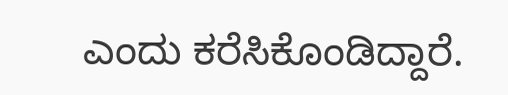ಎಂದು ಕರೆಸಿಕೊಂಡಿದ್ದಾರೆ.